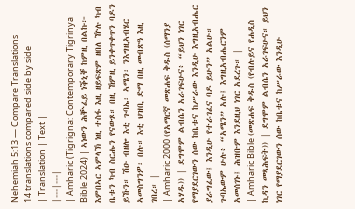Nehemiah 5:13 — Compare Translations
14 translations compared side by side
| Translation | Text |
|---|---|
| Amharic (Tigrigna: Contemporary Tigrinya Bible 2024) | ኣነውን ሕቝፈይ ነቕኒቐ ከምዚ በልኩ፦ እምበኣር ኣምላኽ ነዚ ተስፋ እዚ ዘይፍጽም ዘበለ ዅሉ ካብ ቤቱን ካብ ስርሑን የናውጾ። በዚ ኸምዚ ይንቀጥቀጥን ባዶን ይኹን። ሽዑ ብዘሎ እቲ ጉባኤ፡ ኣሜን፡ ንእግዚኣብሄር ኣመስግንዎ፡ በሉ። እቲ ህዝቢ ድማ በዚ መብጽዓ እዚ ገበረ። |
| Amharic 2000 (የአማርኛ መጽሐፍ ቅዱስ (ሰማንያ አሃዱ)) | ደግሞም ልብሴን አራገፍሁና፥ “ይህን ነገር የማያደርገውን ሰው ከቤቱና ከሥራው እንዲሁ እግዚአብሔር ያራግፈው፤ እንዲሁ የተራገፈና ባዶ ይሁን” አልሁ። ጉባኤውም ሁሉ፥ “አሜን” አሉ፤ እግዚአብሔርንም አመሰገኑ፤ ሕዝቡም እንደዚህ ነገር አደረጉ። |
| Amharic Bible (መጽሐፍ ቅዱስ (የብሉይና የሐዲስ ኪዳን መጻሕፍት)) | ደግሞም ልብሴን አራገፍሁና። ይህን ነገር የማያደርገውን ሰው ከቤቱና ከሥራው እንዲሁ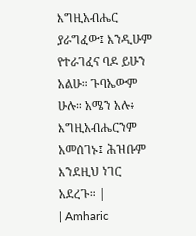እግዚአብሔር ያራግፈው፤ እንዲሁም የተራገፈና ባዶ ይሁን አልሁ። ጉባኤውም ሁሉ። አሜን አሉ፥ እግዚአብሔርንም አመሰገኑ፤ ሕዝቡም እንደዚህ ነገር አደረጉ። |
| Amharic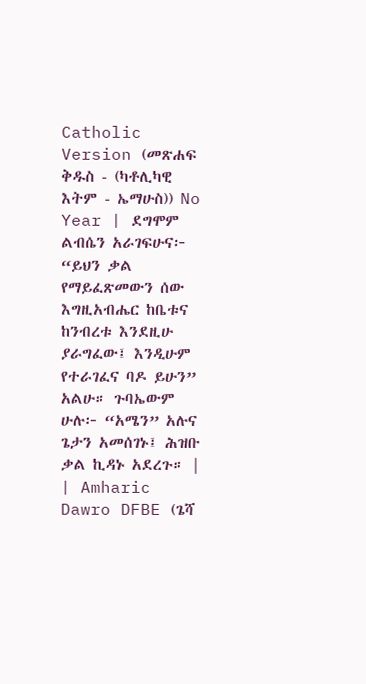Catholic Version (መጽሐፍ ቅዱስ - (ካቶሊካዊ እትም - ኤማሁስ)) No Year | ደግሞም ልብሴን አራገፍሁና፦ “ይህን ቃል የማይፈጽመውን ሰው እግዚአብሔር ከቤቱና ከንብረቱ እንደዚሁ ያራግፈው፤ እንዲሁም የተራገፈና ባዶ ይሁን” አልሁ። ጉባኤውም ሁሉ፦ “አሜን” አሉና ጌታን አመሰገኑ፤ ሕዝቡ ቃል ኪዳኑ አደረጉ። |
| Amharic Dawro DFBE (ጌሻ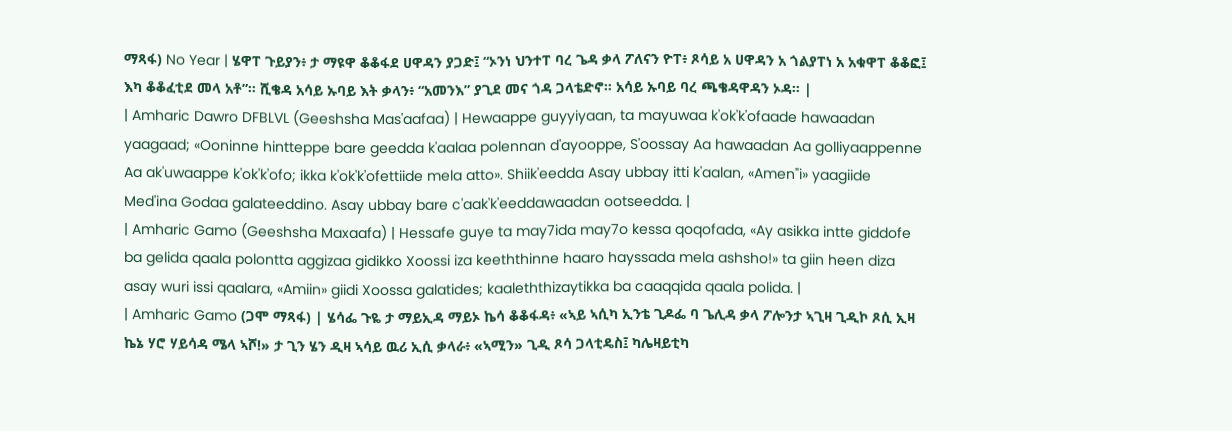ማጻፋ) No Year | ሄዋፐ ጉይያን፥ ታ ማዩዋ ቆቆፋደ ሀዋዳን ያጋድ፤ “ኦንነ ህንተፐ ባረ ጌዳ ቃላ ፖለናን ዮፐ፥ ጾሳይ አ ሀዋዳን አ ጎልያፐነ አ አቁዋፐ ቆቆፎ፤ እካ ቆቆፈቲደ መላ አቶ”። ሺቄዳ አሳይ ኡባይ እት ቃላን፥ “አመንእ” ያጊደ መና ጎዳ ጋላቴድኖ። አሳይ ኡባይ ባረ ጫቄዳዋዳን ኦዳ። |
| Amharic Dawro DFBLVL (Geeshsha Mas'aafaa) | Hewaappe guyyiyaan, ta mayuwaa k'ok'k'ofaade hawaadan yaagaad; «Ooninne hintteppe bare geedda k'aalaa polennan d'ayooppe, S'oossay Aa hawaadan Aa golliyaappenne Aa ak'uwaappe k'ok'k'ofo; ikka k'ok'k'ofettiide mela atto». Shiik'eedda Asay ubbay itti k'aalan, «Amen"i» yaagiide Med'ina Godaa galateeddino. Asay ubbay bare c'aak'k'eeddawaadan ootseedda. |
| Amharic Gamo (Geeshsha Maxaafa) | Hessafe guye ta may7ida may7o kessa qoqofada, «Ay asikka intte giddofe ba gelida qaala polontta aggizaa gidikko Xoossi iza keeththinne haaro hayssada mela ashsho!» ta giin heen diza asay wuri issi qaalara, «Amiin» giidi Xoossa galatides; kaaleththizaytikka ba caaqqida qaala polida. |
| Amharic Gamo (ጋሞ ማጻፋ) | ሄሳፌ ጉዬ ታ ማይኢዳ ማይኦ ኬሳ ቆቆፋዳ፥ «ኣይ ኣሲካ ኢንቴ ጊዶፌ ባ ጌሊዳ ቃላ ፖሎንታ ኣጊዛ ጊዲኮ ጾሲ ኢዛ ኬኔ ሃሮ ሃይሳዳ ሜላ ኣሾ!» ታ ጊን ሄን ዲዛ ኣሳይ ዉሪ ኢሲ ቃላራ፥ «ኣሚን» ጊዲ ጾሳ ጋላቲዴስ፤ ካሌዛይቲካ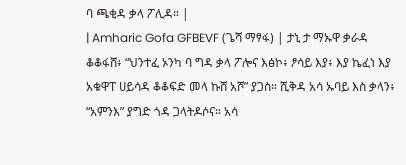ባ ጫቂዳ ቃላ ፖሊዳ። |
| Amharic Gofa GFBEVF (ጌሻ ማፃፋ) | ታኒ ታ ማኡዋ ቃራዳ ቆቆፋሸ፥ “ህንተፈ ኦንካ ባ ግዳ ቃላ ፖሎና እፅኮ፥ ፆሳይ እያ፥ እያ ኬፈነ እያ አቁዋፐ ሀይሳዳ ቆቆፍድ መላ ኩሸ አሾ” ያጋስ። ሺቅዳ አሳ ኡባይ እስ ቃላን፥ “አምንእ” ያግድ ጎዳ ጋላትዶሶና። አሳ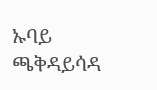ኡባይ ጫቅዳይሳዳ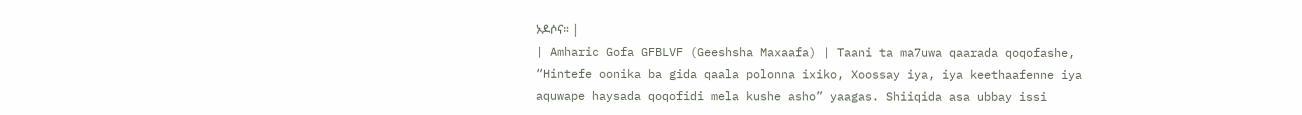ኦዶሶና። |
| Amharic Gofa GFBLVF (Geeshsha Maxaafa) | Taani ta ma7uwa qaarada qoqofashe, “Hintefe oonika ba gida qaala polonna ixiko, Xoossay iya, iya keethaafenne iya aquwape haysada qoqofidi mela kushe asho” yaagas. Shiiqida asa ubbay issi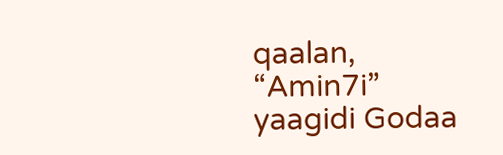qaalan, “Amin7i” yaagidi Godaa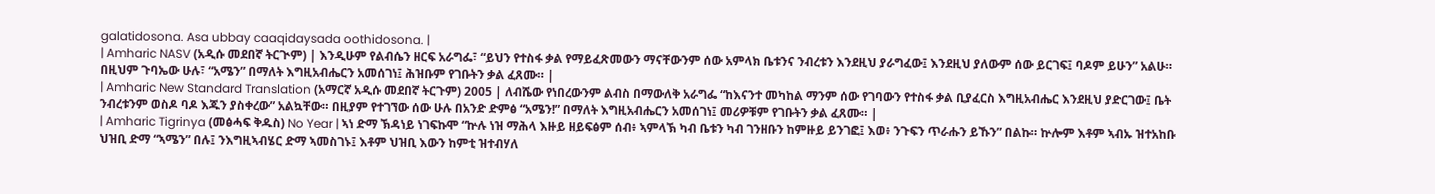galatidosona. Asa ubbay caaqidaysada oothidosona. |
| Amharic NASV (አዲሱ መደበኛ ትርጒም) | እንዲሁም የልብሴን ዘርፍ አራግፌ፣ “ይህን የተስፋ ቃል የማይፈጽመውን ማናቸውንም ሰው አምላክ ቤቱንና ንብረቱን እንደዚህ ያራግፈው፤ እንደዚህ ያለውም ሰው ይርገፍ፤ ባዶም ይሁን” አልሁ። በዚህም ጉባኤው ሁሉ፣ “አሜን” በማለት እግዚአብሔርን አመሰገነ፤ ሕዝቡም የገቡትን ቃል ፈጸሙ። |
| Amharic New Standard Translation (አማርኛ አዲሱ መደበኛ ትርጉም) 2005 | ለብሼው የነበረውንም ልብስ በማውለቅ አራግፌ “ከእናንተ መካከል ማንም ሰው የገባውን የተስፋ ቃል ቢያፈርስ እግዚአብሔር እንደዚህ ያድርገው፤ ቤት ንብረቱንም ወስዶ ባዶ እጁን ያስቀረው” አልኳቸው። በዚያም የተገኘው ሰው ሁሉ በአንድ ድምፅ “አሜን!” በማለት እግዚአብሔርን አመሰገነ፤ መሪዎቹም የገቡትን ቃል ፈጸሙ። |
| Amharic Tigrinya (መፅሓፍ ቅዱስ) No Year | ኣነ ድማ ኽዳነይ ነገፍኩሞ “ኵሉ ነዝ ማሕላ እዙይ ዘይፍፅም ሰብ፥ ኣምላኽ ካብ ቤቱን ካብ ገንዘቡን ከምዙይ ይንገፎ፤ እወ፥ ንጉፍን ጥራሑን ይኹን” በልኩ። ኵሎም እቶም ኣብኡ ዝተአከቡ ህዝቢ ድማ “ኣሜን” በሉ፤ ንእግዚኣብሄር ድማ ኣመስገኑ፤ እቶም ህዝቢ እውን ከምቲ ዝተብሃለ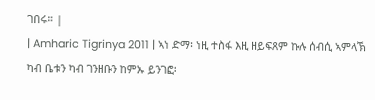ገበሩ። |
| Amharic Tigrinya 2011 | ኣነ ድማ፡ ነዚ ተስፋ እዚ ዘይፍጸም ኩሉ ሰብሲ ኣምላኽ ካብ ቤቱን ካብ ገንዘቡን ከምኡ ይንገፎ፡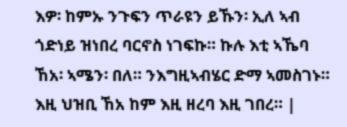እዎ፡ ከምኡ ንጉፍን ጥራዩን ይኹን፡ ኢለ ኣብ ጎድነይ ዝነበረ ባርኖስ ነገፍኩ። ኩሉ እቲ ኣኼባ ኸአ፡ ኣሜን፡ በለ። ንእግዚኣብሄር ድማ ኣመስገኑ። እዚ ህዝቢ ኸአ ከም እዚ ዘረባ እዚ ገበረ። |